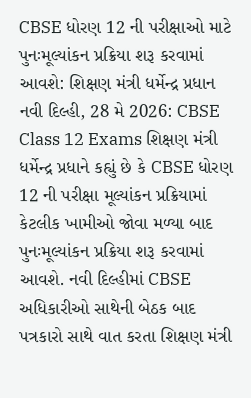CBSE ધોરણ 12 ની પરીક્ષાઓ માટે પુનઃમૂલ્યાંકન પ્રક્રિયા શરૂ કરવામાં આવશે: શિક્ષણ મંત્રી ધર્મેન્દ્ર પ્રધાન
નવી દિલ્હી, 28 મે 2026: CBSE Class 12 Exams શિક્ષણ મંત્રી ધર્મેન્દ્ર પ્રધાને કહ્યું છે કે CBSE ધોરણ 12 ની પરીક્ષા મૂલ્યાંકન પ્રક્રિયામાં કેટલીક ખામીઓ જોવા મળ્યા બાદ પુનઃમૂલ્યાંકન પ્રક્રિયા શરૂ કરવામાં આવશે. નવી દિલ્હીમાં CBSE અધિકારીઓ સાથેની બેઠક બાદ પત્રકારો સાથે વાત કરતા શિક્ષણ મંત્રી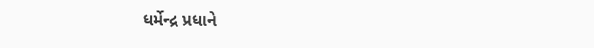ધર્મેન્દ્ર પ્રધાને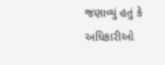જણાવ્યું હતું કે અધિકારીઓ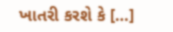ખાતરી કરશે કે […]